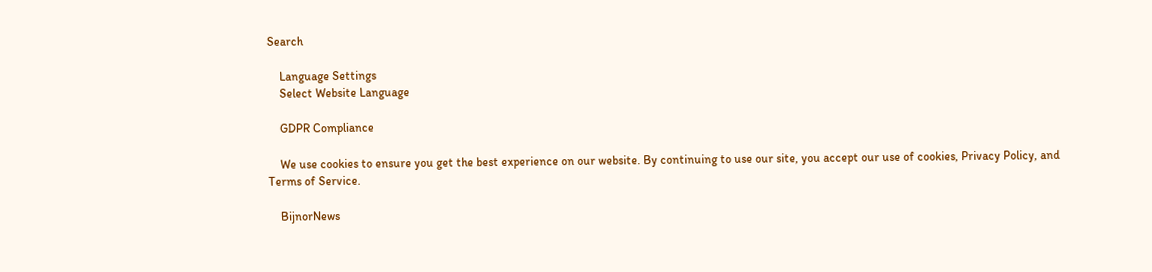Search

    Language Settings
    Select Website Language

    GDPR Compliance

    We use cookies to ensure you get the best experience on our website. By continuing to use our site, you accept our use of cookies, Privacy Policy, and Terms of Service.

    BijnorNews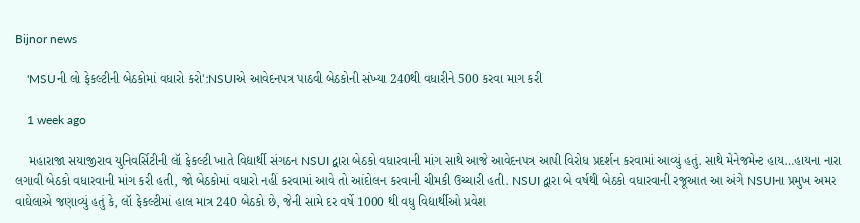Bijnor news

    'MSUની લો ફેકલ્ટીની બેઠકોમાં વધારો કરો':NSUIએ આવેદનપત્ર પાઠવી બેઠકોની સંખ્યા 240થી વધારીને 500 કરવા માગ કરી

    1 week ago

    મહારાજા સયાજીરાવ યુનિવર્સિટીની લૉ ફેકલ્ટી ખાતે વિદ્યાર્થી સંગઠન NSUI દ્વારા બેઠકો વધારવાની માંગ સાથે આજે આવેદનપત્ર આપી વિરોધ પ્રદર્શન કરવામાં આવ્યું હતું. સાથે મેનેજમેન્ટ હાય…હાયના નારા લગાવી બેઠકો વધારવાની માંગ કરી હતી, જો બેઠકોમાં વધારો નહીં કરવામાં આવે તો આંદોલન કરવાની ચીમકી ઉચ્ચારી હતી. NSUI દ્વારા બે વર્ષથી બેઠકો વધારવાની રજૂઆત આ અંગે NSUIના પ્રમુખ અમર વાઘેલાએ જણાવ્યું હતું કે, લૉ ફેકલ્ટીમાં હાલ માત્ર 240 બેઠકો છે, જેની સામે દર વર્ષે 1000 થી વધુ વિદ્યાર્થીઓ પ્રવેશ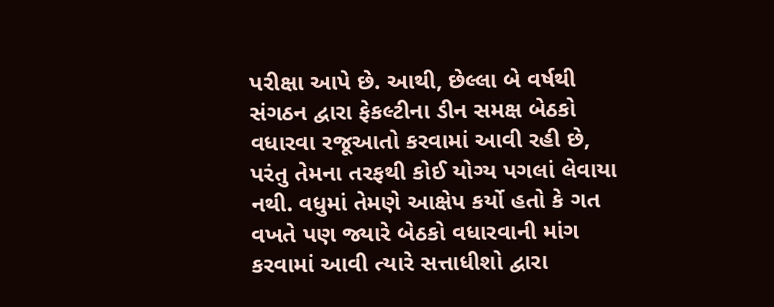પરીક્ષા આપે છે. આથી, છેલ્લા બે વર્ષથી સંગઠન દ્વારા ફેકલ્ટીના ડીન સમક્ષ બેઠકો વધારવા રજૂઆતો કરવામાં આવી રહી છે, પરંતુ તેમના તરફથી કોઈ યોગ્ય પગલાં લેવાયા નથી. વધુમાં તેમણે આક્ષેપ કર્યો હતો કે ગત વખતે પણ જ્યારે બેઠકો વધારવાની માંગ કરવામાં આવી ત્યારે સત્તાધીશો દ્વારા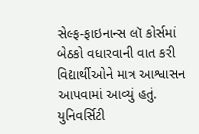સેલ્ફ-ફાઇનાન્સ લૉ કોર્સમાં બેઠકો વધારવાની વાત કરી વિદ્યાર્થીઓને માત્ર આશ્વાસન આપવામાં આવ્યું હતું. યુનિવર્સિટી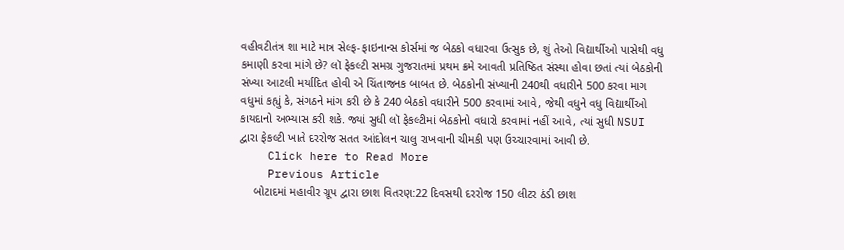વહીવટીતંત્ર શા માટે માત્ર સેલ્ફ-ફાઇનાન્સ કોર્સમાં જ બેઠકો વધારવા ઉત્સુક છે, શું તેઓ વિદ્યાર્થીઓ પાસેથી વધુ કમાણી કરવા માંગે છે? લૉ ફેકલ્ટી સમગ્ર ગુજરાતમાં પ્રથમ ક્રમે આવતી પ્રતિષ્ઠિત સંસ્થા હોવા છતાં ત્યાં બેઠકોની સંખ્યા આટલી મર્યાદિત હોવી એ ચિંતાજનક બાબત છે. બેઠકોની સંખ્યાની 240થી વધારીને 500 કરવા માગ વધુમાં કહ્યું કે, સંગઠને માંગ કરી છે કે 240 બેઠકો વધારીને 500 કરવામાં આવે, જેથી વધુને વધુ વિદ્યાર્થીઓ કાયદાનો અભ્યાસ કરી શકે. જ્યાં સુધી લૉ ફેકલ્ટીમાં બેઠકોનો વધારો કરવામાં નહીં આવે, ત્યાં સુધી NSUI દ્વારા ફેકલ્ટી ખાતે દરરોજ સતત આંદોલન ચાલુ રાખવાની ચીમકી પણ ઉચ્ચારવામાં આવી છે.
    Click here to Read More
    Previous Article
    બોટાદમાં મહાવીર ગ્રૂપ દ્વારા છાશ વિતરણ:22 દિવસથી દરરોજ 150 લીટર ઠંડી છાશ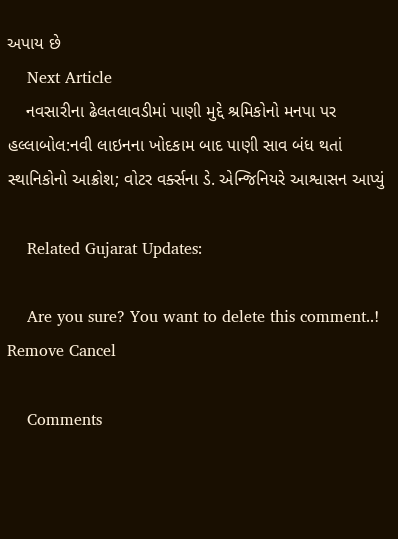અપાય છે
    Next Article
    નવસારીના ઢેલતલાવડીમાં પાણી મુદ્દે શ્રમિકોનો મનપા પર હલ્લાબોલ:નવી લાઇનના ખોદકામ બાદ પાણી સાવ બંધ થતાં સ્થાનિકોનો આક્રોશ; વોટર વર્ક્સના ડે. એન્જિનિયરે આશ્વાસન આપ્યું

    Related Gujarat Updates:

    Are you sure? You want to delete this comment..! Remove Cancel

    Comments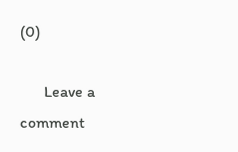(0)

      Leave a comment